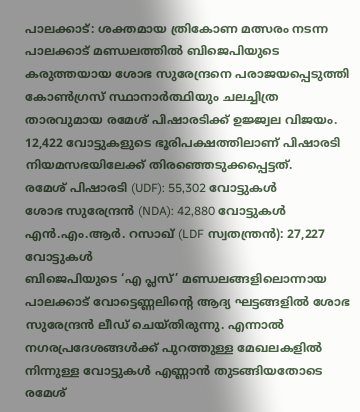പാലക്കാട്: ശക്തമായ ത്രികോണ മത്സരം നടന്ന പാലക്കാട് മണ്ഡലത്തിൽ ബിജെപിയുടെ കരുത്തയായ ശോഭ സുരേന്ദ്രനെ പരാജയപ്പെടുത്തി കോൺഗ്രസ് സ്ഥാനാർത്ഥിയും ചലച്ചിത്ര താരവുമായ രമേശ് പിഷാരടിക്ക് ഉജ്ജ്വല വിജയം. 12,422 വോട്ടുകളുടെ ഭൂരിപക്ഷത്തിലാണ് പിഷാരടി നിയമസഭയിലേക്ക് തിരഞ്ഞെടുക്കപ്പെട്ടത്.
രമേശ് പിഷാരടി (UDF): 55,302 വോട്ടുകൾ
ശോഭ സുരേന്ദ്രൻ (NDA): 42,880 വോട്ടുകൾ
എൻ.എം.ആർ. റസാഖ് (LDF സ്വതന്ത്രൻ): 27,227 വോട്ടുകൾ
ബിജെപിയുടെ ‘എ പ്ലസ്’ മണ്ഡലങ്ങളിലൊന്നായ പാലക്കാട് വോട്ടെണ്ണലിന്റെ ആദ്യ ഘട്ടങ്ങളിൽ ശോഭ സുരേന്ദ്രൻ ലീഡ് ചെയ്തിരുന്നു. എന്നാൽ നഗരപ്രദേശങ്ങൾക്ക് പുറത്തുള്ള മേഖലകളിൽ നിന്നുള്ള വോട്ടുകൾ എണ്ണാൻ തുടങ്ങിയതോടെ രമേശ്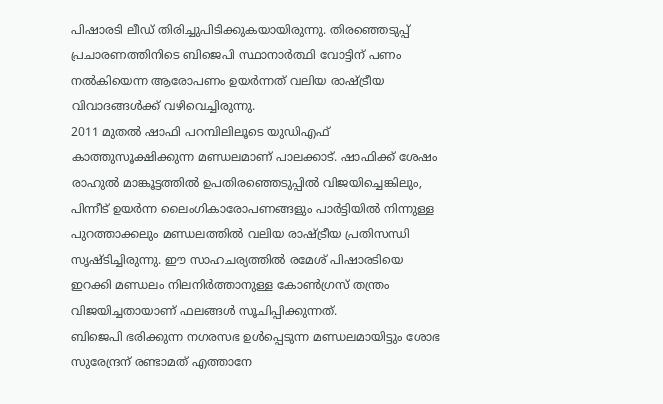പിഷാരടി ലീഡ് തിരിച്ചുപിടിക്കുകയായിരുന്നു. തിരഞ്ഞെടുപ്പ് പ്രചാരണത്തിനിടെ ബിജെപി സ്ഥാനാർത്ഥി വോട്ടിന് പണം നൽകിയെന്ന ആരോപണം ഉയർന്നത് വലിയ രാഷ്ട്രീയ വിവാദങ്ങൾക്ക് വഴിവെച്ചിരുന്നു.
2011 മുതൽ ഷാഫി പറമ്പിലിലൂടെ യുഡിഎഫ് കാത്തുസൂക്ഷിക്കുന്ന മണ്ഡലമാണ് പാലക്കാട്. ഷാഫിക്ക് ശേഷം രാഹുൽ മാങ്കൂട്ടത്തിൽ ഉപതിരഞ്ഞെടുപ്പിൽ വിജയിച്ചെങ്കിലും, പിന്നീട് ഉയർന്ന ലൈംഗികാരോപണങ്ങളും പാർട്ടിയിൽ നിന്നുള്ള പുറത്താക്കലും മണ്ഡലത്തിൽ വലിയ രാഷ്ട്രീയ പ്രതിസന്ധി സൃഷ്ടിച്ചിരുന്നു. ഈ സാഹചര്യത്തിൽ രമേശ് പിഷാരടിയെ ഇറക്കി മണ്ഡലം നിലനിർത്താനുള്ള കോൺഗ്രസ് തന്ത്രം വിജയിച്ചതായാണ് ഫലങ്ങൾ സൂചിപ്പിക്കുന്നത്.
ബിജെപി ഭരിക്കുന്ന നഗരസഭ ഉൾപ്പെടുന്ന മണ്ഡലമായിട്ടും ശോഭ സുരേന്ദ്രന് രണ്ടാമത് എത്താനേ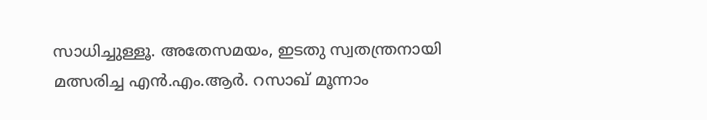സാധിച്ചുള്ളൂ. അതേസമയം, ഇടതു സ്വതന്ത്രനായി മത്സരിച്ച എൻ.എം.ആർ. റസാഖ് മൂന്നാം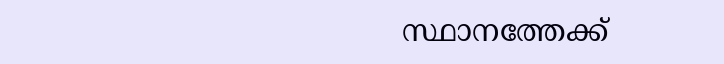സ്ഥാനത്തേക്ക്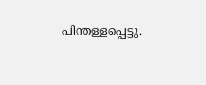പിന്തള്ളപ്പെട്ടു.